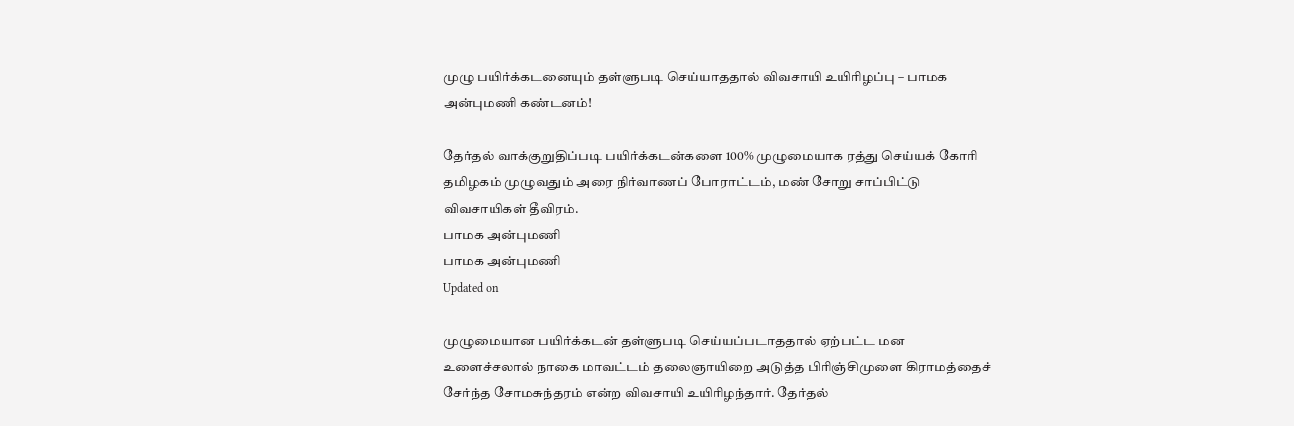முழு பயிர்க்கடனையும் தள்ளுபடி செய்யாததால் விவசாயி உயிரிழப்பு – பாமக அன்புமணி கண்டனம்!

தேர்தல் வாக்குறுதிப்படி பயிர்க்கடன்களை 100% முழுமையாக ரத்து செய்யக் கோரி தமிழகம் முழுவதும் அரை நிர்வாணப் போராட்டம், மண் சோறு சாப்பிட்டு விவசாயிகள் தீவிரம்.
பாமக அன்புமணி
பாமக அன்புமணி
Updated on

முழுமையான பயிர்க்கடன் தள்ளுபடி செய்யப்படாததால் ஏற்பட்ட மன உளைச்சலால் நாகை மாவட்டம் தலைஞாயிறை அடுத்த பிரிஞ்சிமுளை கிராமத்தைச் சேர்ந்த சோமசுந்தரம் என்ற விவசாயி உயிரிழந்தார். தேர்தல்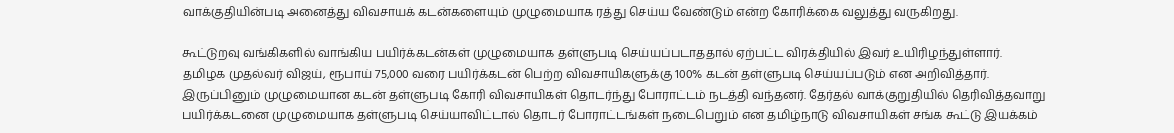வாக்குதியின்படி அனைத்து விவசாயக் கடன்களையும் முழுமையாக ரத்து செய்ய வேண்டும் என்ற கோரிக்கை வலுத்து வருகிறது.

கூட்டுறவு வங்கிகளில் வாங்கிய பயிர்க்கடன்கள் முழுமையாக தள்ளுபடி செய்யப்படாததால் ஏற்பட்ட விரக்தியில் இவர் உயிரிழந்துள்ளார். தமிழக முதல்வர் விஜய், ரூபாய் 75,000 வரை பயிர்க்கடன் பெற்ற விவசாயிகளுக்கு 100% கடன் தள்ளுபடி செய்யப்படும் என அறிவித்தார். இருப்பினும் முழுமையான கடன் தள்ளுபடி கோரி விவசாயிகள் தொடர்ந்து போராட்டம் நடத்தி வந்தனர். தேர்தல் வாக்குறுதியில் தெரிவித்தவாறு பயிர்க்கடனை முழுமையாக தள்ளுபடி செய்யாவிட்டால் தொடர் போராட்டங்கள் நடைபெறும் என தமிழ்நாடு விவசாயிகள் சங்க கூட்டு இயக்கம்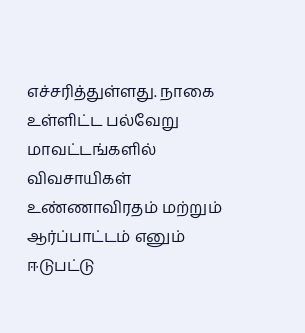எச்சரித்துள்ளது. நாகை உள்ளிட்ட பல்வேறு மாவட்டங்களில் விவசாயிகள் உண்ணாவிரதம் மற்றும் ஆர்ப்பாட்டம் எனும் ஈடுபட்டு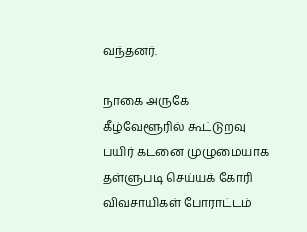வந்தனர்.

நாகை அருகே கீழ்வேளூரில் கூட்டுறவு பயிர் கடனை முழுமையாக தள்ளுபடி செய்யக் கோரி விவசாயிகள் போராட்டம்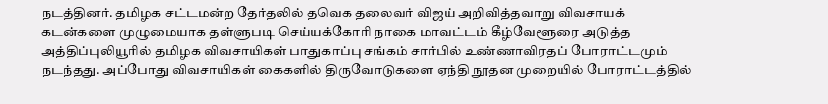நடத்தினர். தமிழக சட்டமன்ற தேர்தலில் தவெக தலைவர் விஜய் அறிவித்தவாறு விவசாயக் கடன்களை முழுமையாக தள்ளுபடி செய்யக்கோரி நாகை மாவட்டம் கீழ்வேளூரை அடுத்த அத்திப்புலியூரில் தமிழக விவசாயிகள் பாதுகாப்பு சங்கம் சார்பில் உண்ணாவிரதப் போராட்டமும் நடந்தது. அப்போது விவசாயிகள் கைகளில் திருவோடுகளை ஏந்தி நூதன முறையில் போராட்டத்தில்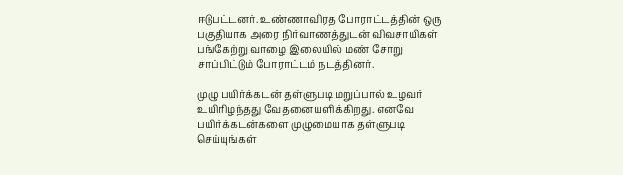ஈடுபட்டனர். உண்ணாவிரத போராட்டத்தின் ஒரு பகுதியாக அரை நிர்வாணத்துடன் விவசாயிகள் பங்கேற்று வாழை இலையில் மண் சோறு சாப்பிட்டும் போராட்டம் நடத்தினர்.

முழு பயிர்க்கடன் தள்ளுபடி மறுப்பால் உழவர் உயிரிழந்தது வேதனையளிக்கிறது. எனவே பயிர்க்கடன்களை முழுமையாக தள்ளுபடி செய்யுங்கள்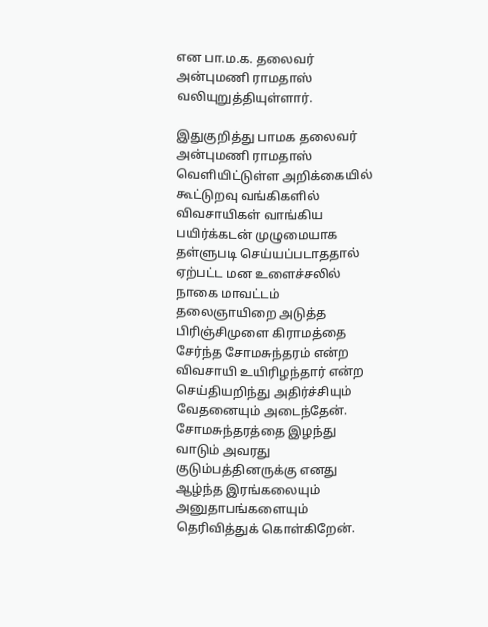என பா.ம.க. தலைவர் அன்புமணி ராமதாஸ் வலியுறுத்தியுள்ளார்.

இதுகுறித்து பாமக தலைவர் அன்புமணி ராமதாஸ் வெளியிட்டுள்ள அறிக்கையில் கூட்டுறவு வங்கிகளில் விவசாயிகள் வாங்கிய பயிர்க்கடன் முழுமையாக தள்ளுபடி செய்யப்படாததால் ஏற்பட்ட மன உளைச்சலில் நாகை மாவட்டம் தலைஞாயிறை அடுத்த பிரிஞ்சிமுளை கிராமத்தை சேர்ந்த சோமசுந்தரம் என்ற விவசாயி உயிரிழந்தார் என்ற செய்தியறிந்து அதிர்ச்சியும் வேதனையும் அடைந்தேன். சோமசுந்தரத்தை இழந்து வாடும் அவரது குடும்பத்தினருக்கு எனது ஆழ்ந்த இரங்கலையும் அனுதாபங்களையும் தெரிவித்துக் கொள்கிறேன்.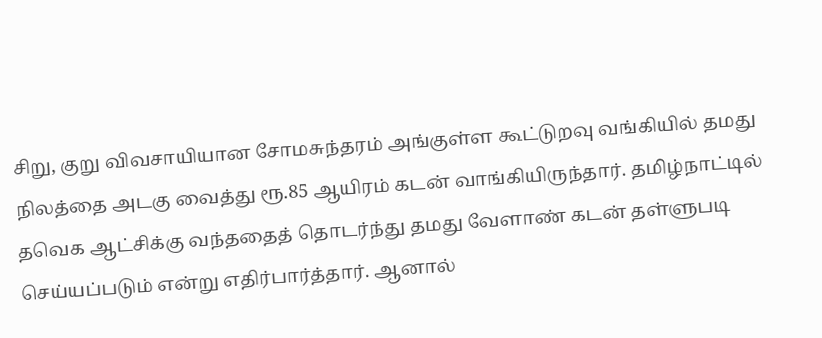சிறு, குறு விவசாயியான சோமசுந்தரம் அங்குள்ள கூட்டுறவு வங்கியில் தமது நிலத்தை அடகு வைத்து ரூ.85 ஆயிரம் கடன் வாங்கியிருந்தார். தமிழ்நாட்டில் தவெக ஆட்சிக்கு வந்ததைத் தொடர்ந்து தமது வேளாண் கடன் தள்ளுபடி செய்யப்படும் என்று எதிர்பார்த்தார். ஆனால்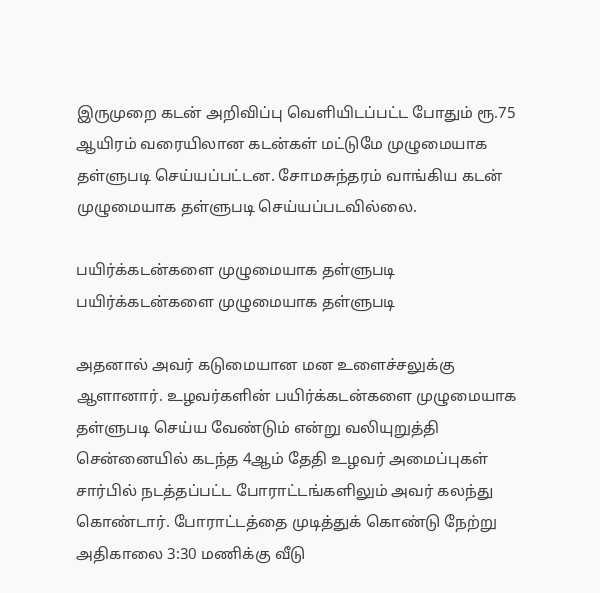இருமுறை கடன் அறிவிப்பு வெளியிடப்பட்ட போதும் ரூ.75 ஆயிரம் வரையிலான கடன்கள் மட்டுமே முழுமையாக தள்ளுபடி செய்யப்பட்டன. சோமசுந்தரம் வாங்கிய கடன் முழுமையாக தள்ளுபடி செய்யப்படவில்லை.

பயிர்க்கடன்களை முழுமையாக தள்ளுபடி
பயிர்க்கடன்களை முழுமையாக தள்ளுபடி

அதனால் அவர் கடுமையான மன உளைச்சலுக்கு ஆளானார். உழவர்களின் பயிர்க்கடன்களை முழுமையாக தள்ளுபடி செய்ய வேண்டும் என்று வலியுறுத்தி சென்னையில் கடந்த 4ஆம் தேதி உழவர் அமைப்புகள் சார்பில் நடத்தப்பட்ட போராட்டங்களிலும் அவர் கலந்து கொண்டார். போராட்டத்தை முடித்துக் கொண்டு நேற்று அதிகாலை 3:30 மணிக்கு வீடு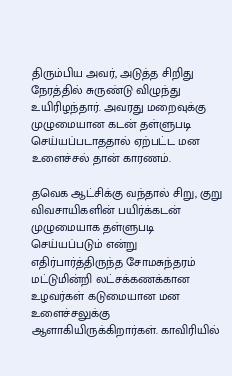திரும்பிய அவர், அடுத்த சிறிது நேரத்தில் சுருண்டு விழுந்து உயிரிழந்தார். அவரது மறைவுக்கு முழுமையான கடன் தள்ளுபடி செய்யப்படாததால் ஏற்பட்ட மன உளைச்சல் தான் காரணம்.

தவெக ஆட்சிக்கு வந்தால் சிறு, குறு விவசாயிகளின் பயிர்க்கடன் முழுமையாக தள்ளுபடி செய்யப்படும் என்று எதிர்பார்த்திருந்த சோமசுந்தரம் மட்டுமின்றி லட்சக்கணக்கான உழவர்கள் கடுமையான மன உளைச்சலுக்கு ஆளாகியிருக்கிறார்கள். காவிரியில்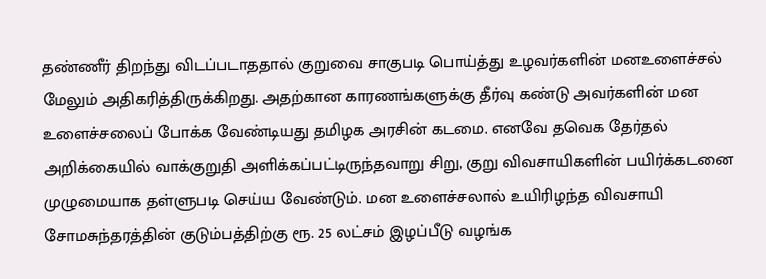தண்ணீர் திறந்து விடப்படாததால் குறுவை சாகுபடி பொய்த்து உழவர்களின் மனஉளைச்சல் மேலும் அதிகரித்திருக்கிறது. அதற்கான காரணங்களுக்கு தீர்வு கண்டு அவர்களின் மன உளைச்சலைப் போக்க வேண்டியது தமிழக அரசின் கடமை. எனவே தவெக தேர்தல் அறிக்கையில் வாக்குறுதி அளிக்கப்பட்டிருந்தவாறு சிறு, குறு விவசாயிகளின் பயிர்க்கடனை முழுமையாக தள்ளுபடி செய்ய வேண்டும். மன உளைச்சலால் உயிரிழந்த விவசாயி சோமசுந்தரத்தின் குடும்பத்திற்கு ரூ. 25 லட்சம் இழப்பீடு வழங்க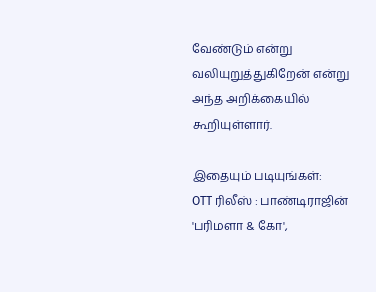வேண்டும் என்று வலியுறுத்துகிறேன் என்று அந்த அறிக்கையில் கூறியுள்ளார்.

இதையும் படியுங்கள்:
OTT ரிலீஸ் : பாண்டிராஜின் 'பரிமளா & கோ',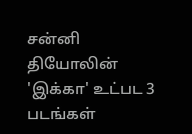சன்னி தியோலின் 'இக்கா' உட்பட 3 படங்கள்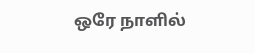ஒரே நாளில்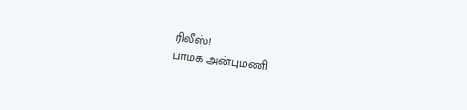ரிலீஸ்!
பாமக அன்புமணி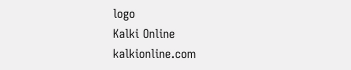logo
Kalki Online
kalkionline.com